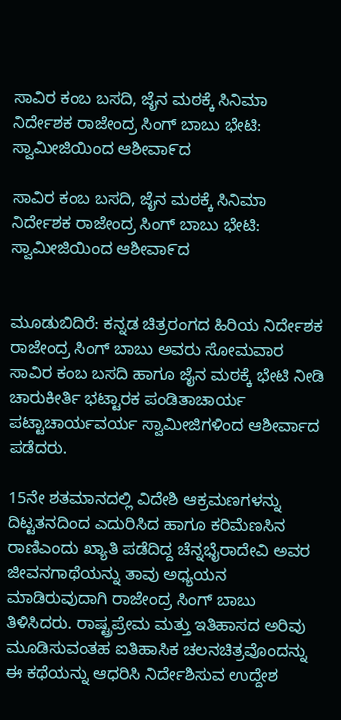ಸಾವಿರ ಕಂಬ ಬಸದಿ, ಜೈನ ಮಠಕ್ಕೆ ಸಿನಿಮಾ ನಿರ್ದೇಶಕ ರಾಜೇಂದ್ರ ಸಿಂಗ್ ಬಾಬು ಭೇಟಿ: ಸ್ವಾಮೀಜಿಯಿಂದ ಆಶೀವಾ೯ದ

ಸಾವಿರ ಕಂಬ ಬಸದಿ, ಜೈನ ಮಠಕ್ಕೆ ಸಿನಿಮಾ ನಿರ್ದೇಶಕ ರಾಜೇಂದ್ರ ಸಿಂಗ್ ಬಾಬು ಭೇಟಿ: ಸ್ವಾಮೀಜಿಯಿಂದ ಆಶೀವಾ೯ದ


ಮೂಡುಬಿದಿರೆ: ಕನ್ನಡ ಚಿತ್ರರಂಗದ ಹಿರಿಯ ನಿರ್ದೇಶಕ ರಾಜೇಂದ್ರ ಸಿಂಗ್ ಬಾಬು ಅವರು ಸೋಮವಾರ ಸಾವಿರ ಕಂಬ ಬಸದಿ ಹಾಗೂ ಜೈನ ಮಠಕ್ಕೆ ಭೇಟಿ ನೀಡಿ ಚಾರುಕೀರ್ತಿ ಭಟ್ಟಾರಕ ಪಂಡಿತಾಚಾರ್ಯ ಪಟ್ಟಾಚಾರ್ಯವರ್ಯ ಸ್ವಾಮೀಜಿಗಳಿಂದ ಆಶೀರ್ವಾದ ಪಡೆದರು.

15ನೇ ಶತಮಾನದಲ್ಲಿ ವಿದೇಶಿ ಆಕ್ರಮಣಗಳನ್ನು ದಿಟ್ಟತನದಿಂದ ಎದುರಿಸಿದ ಹಾಗೂ ಕರಿಮೆಣಸಿನ ರಾಣಿಎಂದು ಖ್ಯಾತಿ ಪಡೆದಿದ್ದ ಚೆನ್ನಭೈರಾದೇವಿ ಅವರ ಜೀವನಗಾಥೆಯನ್ನು ತಾವು ಅಧ್ಯಯನ ಮಾಡಿರುವುದಾಗಿ ರಾಜೇಂದ್ರ ಸಿಂಗ್ ಬಾಬು ತಿಳಿಸಿದರು. ರಾಷ್ಟ್ರಪ್ರೇಮ ಮತ್ತು ಇತಿಹಾಸದ ಅರಿವು ಮೂಡಿಸುವಂತಹ ಐತಿಹಾಸಿಕ ಚಲನಚಿತ್ರವೊಂದನ್ನು ಈ ಕಥೆಯನ್ನು ಆಧರಿಸಿ ನಿರ್ದೇಶಿಸುವ ಉದ್ದೇಶ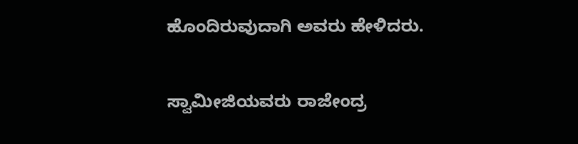ಹೊಂದಿರುವುದಾಗಿ ಅವರು ಹೇಳಿದರು.

ಸ್ವಾಮೀಜಿಯವರು ರಾಜೇಂದ್ರ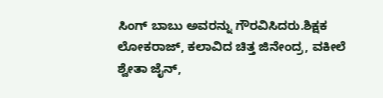ಸಿಂಗ್ ಬಾಬು ಅವರನ್ನು ಗೌರವಿಸಿದರು.ಶಿಕ್ಷಕ ಲೋಕರಾಜ್, ಕಲಾವಿದ ಚಿತ್ತ ಜಿನೇಂದ್ರ, ವಕೀಲೆ ಶ್ವೇತಾ ಜೈನ್,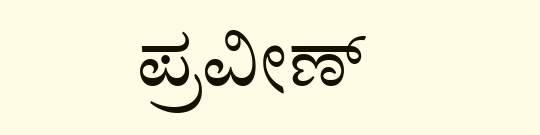ಪ್ರವೀಣ್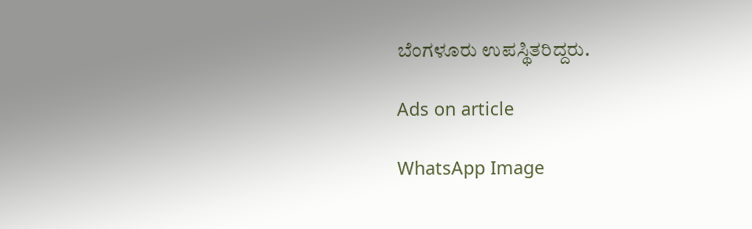ಬೆಂಗಳೂರು ಉಪಸ್ಥಿತರಿದ್ದರು.

Ads on article

WhatsApp Image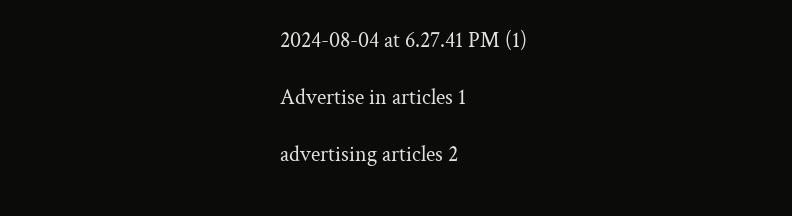2024-08-04 at 6.27.41 PM (1)

Advertise in articles 1

advertising articles 2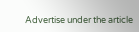Advertise under the article